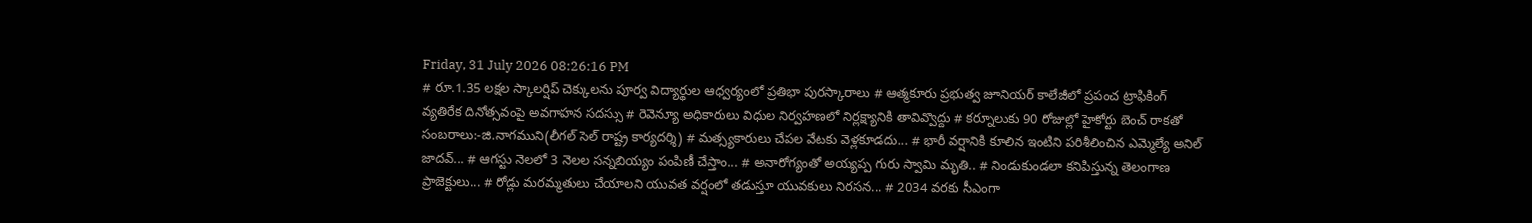Friday, 31 July 2026 08:26:16 PM
# రూ.1.35 లక్షల స్కాలర్షిప్ చెక్కులను పూర్వ విద్యార్థుల ఆధ్వర్యంలో ప్రతిభా పురస్కారాలు # ఆత్మకూరు ప్రభుత్వ జూనియర్ కాలేజీలో ప్రపంచ ట్రాఫికింగ్ వ్యతిరేక దినోత్సవంపై అవగాహన సదస్సు # రెవెన్యూ అధికారులు విధుల నిర్వహణలో నిర్లక్ష్యానికి తావివ్వొద్దు # కర్నూలుకు 90 రోజుల్లో హైకోర్టు బెంచ్ రాకతో సంబరాలు:-జి.నాగముని(లీగల్ సెల్ రాష్ట్ర కార్యదర్శి) # మత్స్యకారులు చేపల వేటకు వెళ్లకూడదు... # భారీ వర్షానికి కూలిన ఇంటిని పరిశీలించిన ఎమ్మెల్యే అనిల్ జాదవ్... # ఆగస్టు నెలలో 3 నెలల సన్నబియ్యం పంపిణీ చేస్తాం... # అనారోగ్యంతో అయ్యప్ప గురు స్వామి మృతి.. # నిండుకుండలా కనిపిస్తున్న తెలంగాణ ప్రాజెక్టులు... # రోడ్లు మరమ్మతులు చేయాలని యువత వర్షంలో తడుస్తూ యువకులు నిరసన... # 2034 వరకు సీఎంగా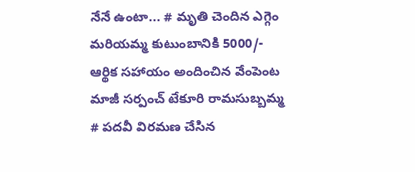నేనే ఉంటా... # మృతి చెందిన ఎగ్గెం మరియమ్మ కుటుంబానికి 5000/- ఆర్థిక సహాయం అందించిన వేంపెంట మాజీ సర్పంచ్ టేకూరి రామసుబ్బమ్మ # పదవీ విరమణ చేసిన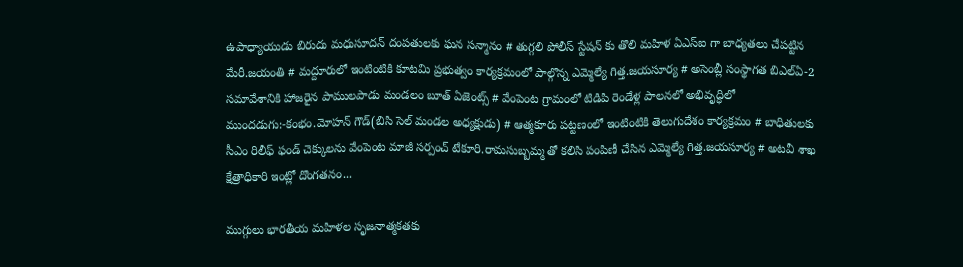ఉపాధ్యాయుడు బిరుదు మధుసూదన్ దంపతులకు ఘన సన్మానం # తుగ్గలి పోలీస్ స్టేషన్ కు తొలి మహిళ ఏఎస్ఐ గా బాధ్యతలు చేపట్టిన మేరీ.జయంతి # మద్దూరులో ఇంటింటికి కూటమి ప్రభుత్వం కార్యక్రమంలో పాల్గొన్న ఎమ్మెల్యే గిత్త.జయసూర్య # అసెంబ్లీ సంస్థాగత బిఎల్ఏ-2 సమావేశానికి హాజరైన పాములపాడు మండలం బూత్ ఏజెంట్స్ # వేంపెంట గ్రామంలో టిడిపి రెండేళ్ల పాలనలో అభివృద్ధిలో ముందడుగు:-కంభం.మోహన్ గౌడ్(బిసి సెల్ మండల అధ్యక్షుడు) # ఆత్మకూరు పట్టణంలో ఇంటింటికి తెలుగుదేశం కార్యక్రమం # బాధితులకు సీఎం రిలీఫ్ ఫండ్ చెక్కులను వేంపెంట మాజీ సర్పంచ్ టేకూరి.రామసుబ్బమ్మ తో కలిసి పంపిణీ చేసిన ఎమ్మెల్యే గిత్త.జయసూర్య # అటవీ శాఖ క్షేత్రాధికారి ఇంట్లో దొంగతనం...

ముగ్గులు భారతీయ మహిళల సృజనాత్మకతకు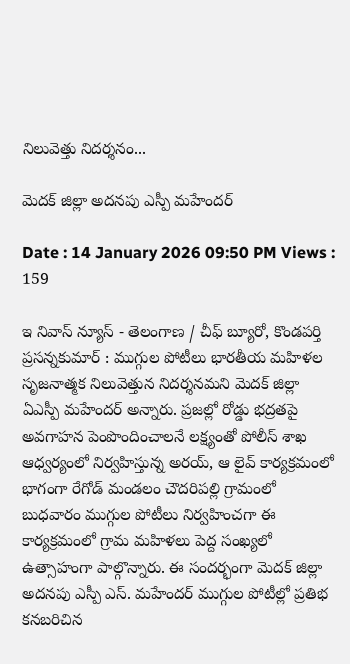నిలువెత్తు నిదర్శనం...

మెదక్ జిల్లా అదనపు ఎస్పీ మహేందర్

Date : 14 January 2026 09:50 PM Views : 159

ఇ నివాస్ న్యూస్ - తెలంగాణ / చీఫ్ బ్యూరో, కొండపర్తి ప్రసన్నకుమార్ : ముగ్గుల పోటీలు భారతీయ మహిళల సృజనాత్మక నిలువెత్తున నిదర్శనమని మెదక్ జిల్లా ఏఎస్పీ మహేందర్ అన్నారు. ప్రజల్లో రోడ్డు భద్రతపై అవగాహన పెంపొందించాలనే లక్ష్యంతో పోలీస్ శాఖ ఆధ్వర్యంలో నిర్వహిస్తున్న అరయ్, ఆ లైవ్ కార్యక్రమంలో భాగంగా రేగోడ్ మండలం చౌదరిపల్లి గ్రామంలో బుధవారం ముగ్గుల పోటీలు నిర్వహించగా ఈ కార్యక్రమంలో గ్రామ మహిళలు పెద్ద సంఖ్యలో ఉత్సాహంగా పాల్గొన్నారు. ఈ సందర్భంగా మెదక్ జిల్లా అదనపు ఎస్పీ ఎస్. మహేందర్ ముగ్గుల పోటీల్లో ప్రతిభ కనబరిచిన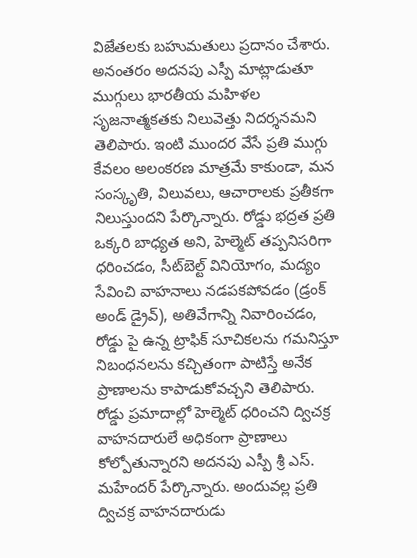విజేతలకు బహుమతులు ప్రదానం చేశారు. అనంతరం అదనపు ఎస్పీ మాట్లాడుతూ ముగ్గులు భారతీయ మహిళల సృజనాత్మకతకు నిలువెత్తు నిదర్శనమని తెలిపారు. ఇంటి ముందర వేసే ప్రతి ముగ్గు కేవలం అలంకరణ మాత్రమే కాకుండా, మన సంస్కృతి, విలువలు, ఆచారాలకు ప్రతీకగా నిలుస్తుందని పేర్కొన్నారు. రోడ్డు భద్రత ప్రతి ఒక్కరి బాధ్యత అని, హెల్మెట్ తప్పనిసరిగా ధరించడం, సీట్‌బెల్ట్ వినియోగం, మద్యం సేవించి వాహనాలు నడపకపోవడం (డ్రంక్ అండ్ డ్రైవ్), అతివేగాన్ని నివారించడం, రోడ్డు పై ఉన్న ట్రాఫిక్ సూచికలను గమనిస్తూ నిబంధనలను కచ్చితంగా పాటిస్తే అనేక ప్రాణాలను కాపాడుకోవచ్చని తెలిపారు. రోడ్డు ప్రమాదాల్లో హెల్మెట్ ధరించని ద్విచక్ర వాహనదారులే అధికంగా ప్రాణాలు కోల్పోతున్నారని అదనపు ఎస్పీ శ్రీ ఎస్. మహేందర్ పేర్కొన్నారు. అందువల్ల ప్రతి ద్విచక్ర వాహనదారుడు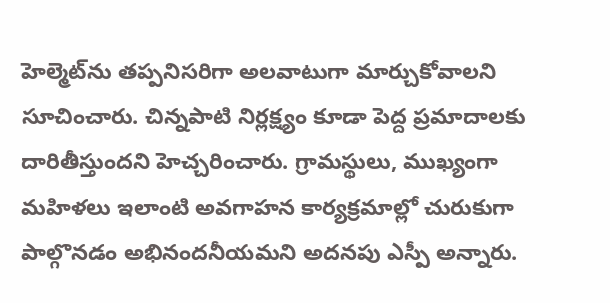హెల్మెట్‌ను తప్పనిసరిగా అలవాటుగా మార్చుకోవాలని సూచించారు. చిన్నపాటి నిర్లక్ష్యం కూడా పెద్ద ప్రమాదాలకు దారితీస్తుందని హెచ్చరించారు. గ్రామస్థులు, ముఖ్యంగా మహిళలు ఇలాంటి అవగాహన కార్యక్రమాల్లో చురుకుగా పాల్గొనడం అభినందనీయమని అదనపు ఎస్పీ అన్నారు.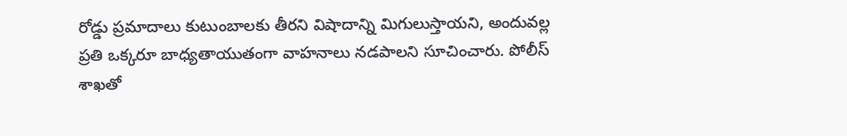రోడ్డు ప్రమాదాలు కుటుంబాలకు తీరని విషాదాన్ని మిగులుస్తాయని, అందువల్ల ప్రతి ఒక్కరూ బాధ్యతాయుతంగా వాహనాలు నడపాలని సూచించారు. పోలీస్ శాఖతో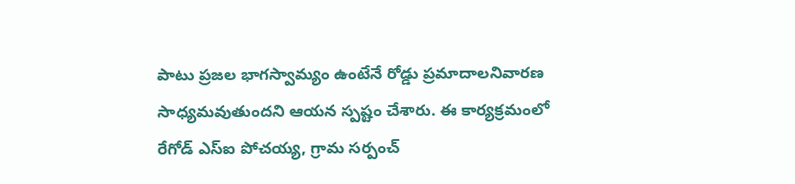పాటు ప్రజల భాగస్వామ్యం ఉంటేనే రోడ్డు ప్రమాదాలనివారణ సాధ్యమవుతుందని ఆయన స్పష్టం చేశారు. ఈ కార్యక్రమంలో రేగోడ్ ఎస్ఐ పోచయ్య, గ్రామ సర్పంచ్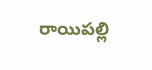రాయిపల్లి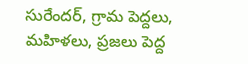సురేందర్, గ్రామ పెద్దలు, మహిళలు, ప్రజలు పెద్ద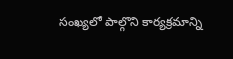సంఖ్యలో పాల్గొని కార్యక్రమాన్ని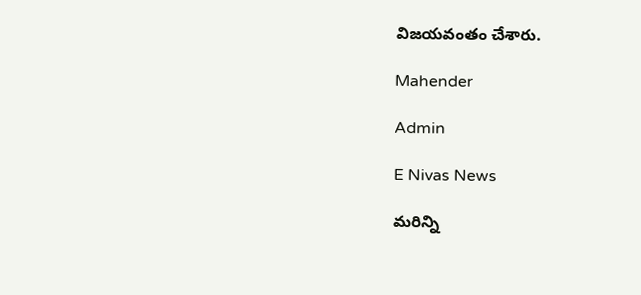విజయవంతం చేశారు.

Mahender

Admin

E Nivas News

మరిన్ని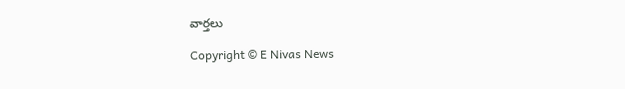వార్తలు

Copyright © E Nivas News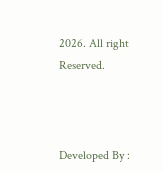2026. All right Reserved.



Developed By :